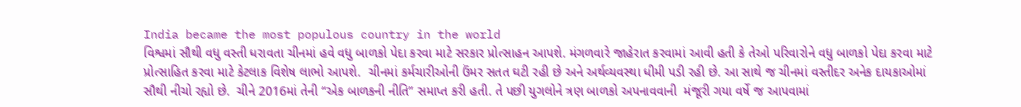India became the most populous country in the world
વિશ્વમાં સૌથી વધુ વસ્તી ધરાવતા ચીનમાં હવે વધુ બાળકો પેદા કરવા માટે સરકાર પ્રોત્સાહન આપશે. મંગળવારે જાહેરાત કરવામાં આવી હતી કે તેઓ પરિવારોને વધુ બાળકો પેદા કરવા માટે પ્રોત્સાહિત કરવા માટે કેટલાક વિશેષ લાભો આપશે.  ચીનમાં કર્મચારીઓની ઉંમર સતત ઘટી રહી છે અને અર્થવ્યવસ્થા ધીમી પડી રહી છે. આ સાથે જ ચીનમાં વસ્તીદર અનેક દાયકાઓમાં સૌથી નીચો રહ્યો છે.  ચીને 2016માં તેની “એક બાળકની નીતિ” સમાપ્ત કરી હતી. તે પછી યુગલોને ત્રણ બાળકો અપનાવવાની  મંજૂરી ગયા વર્ષે જ આપવામાં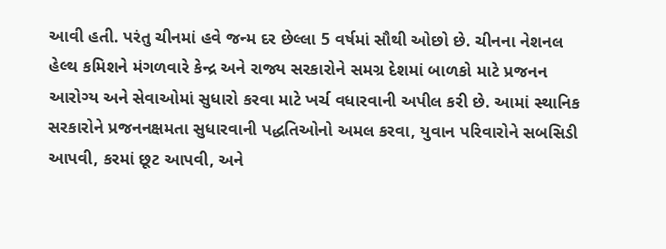આવી હતી. પરંતુ ચીનમાં હવે જન્મ દર છેલ્લા 5 વર્ષમાં સૌથી ઓછો છે. ચીનના નેશનલ હેલ્થ કમિશને મંગળવારે કેન્દ્ર અને રાજ્ય સરકારોને સમગ્ર દેશમાં બાળકો માટે પ્રજનન આરોગ્ય અને સેવાઓમાં સુધારો કરવા માટે ખર્ચ વધારવાની અપીલ કરી છે. આમાં સ્થાનિક સરકારોને પ્રજનનક્ષમતા સુધારવાની પદ્ધતિઓનો અમલ કરવા, યુવાન પરિવારોને સબસિડી આપવી, કરમાં છૂટ આપવી, અને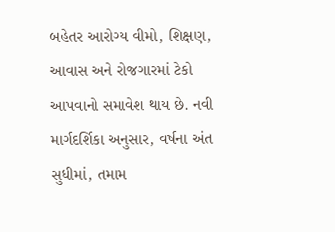બહેતર આરોગ્ય વીમો, શિક્ષણ, આવાસ અને રોજગારમાં ટેકો આપવાનો સમાવેશ થાય છે. નવી માર્ગદર્શિકા અનુસાર, વર્ષના અંત સુધીમાં, તમામ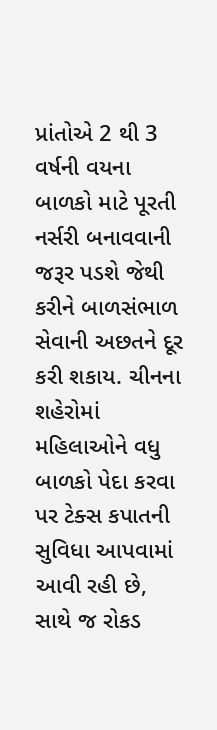પ્રાંતોએ 2 થી 3 વર્ષની વયના બાળકો માટે પૂરતી નર્સરી બનાવવાની જરૂર પડશે જેથી કરીને બાળસંભાળ સેવાની અછતને દૂર કરી શકાય. ચીનના શહેરોમાં મહિલાઓને વધુ બાળકો પેદા કરવા પર ટેક્સ કપાતની સુવિધા આપવામાં આવી રહી છે, સાથે જ રોકડ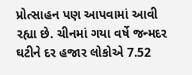પ્રોત્સાહન પણ આપવામાં આવી રહ્યા છે. ચીનમાં ગયા વર્ષે જન્મદર ઘટીને દર હજાર લોકોએ 7.52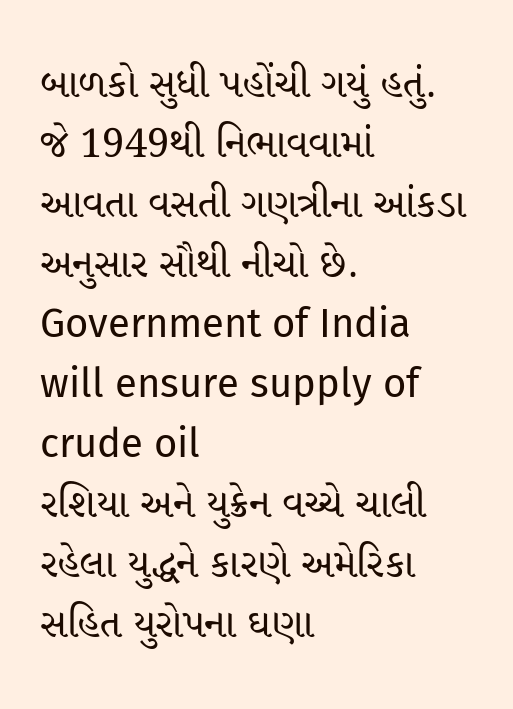બાળકો સુધી પહોંચી ગયું હતું. જે 1949થી નિભાવવામાં આવતા વસતી ગણત્રીના આંકડા અનુસાર સૌથી નીચો છે.
Government of India will ensure supply of crude oil
રશિયા અને યુક્રેન વચ્ચે ચાલી રહેલા યુદ્ધને કારણે અમેરિકા સહિત યુરોપના ઘણા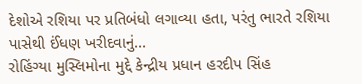દેશોએ રશિયા પર પ્રતિબંધો લગાવ્યા હતા, પરંતુ ભારતે રશિયા પાસેથી ઈંધણ ખરીદવાનું...
રોહિંગ્યા મુસ્લિમોના મુદ્દે કેન્દ્રીય પ્રધાન હરદીપ સિંહ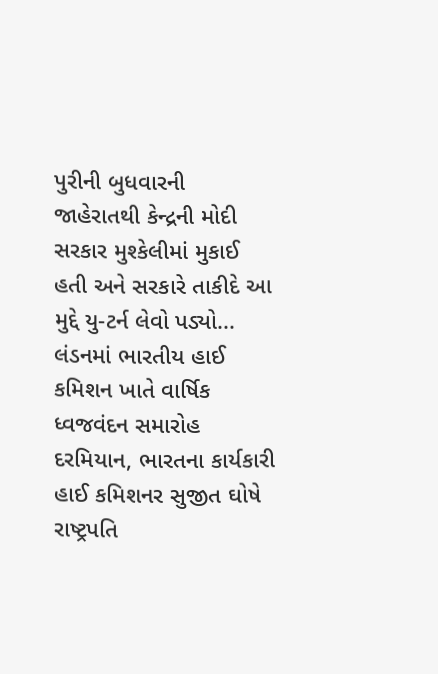પુરીની બુધવારની જાહેરાતથી કેન્દ્રની મોદી સરકાર મુશ્કેલીમાં મુકાઈ હતી અને સરકારે તાકીદે આ મુદ્દે યુ-ટર્ન લેવો પડ્યો...
લંડનમાં ભારતીય હાઈ કમિશન ખાતે વાર્ષિક ધ્વજવંદન સમારોહ દરમિયાન, ભારતના કાર્યકારી હાઈ કમિશનર સુજીત ઘોષે રાષ્ટ્રપતિ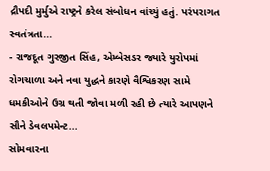દ્રૌપદી મુર્મુએ રાષ્ટ્રને કરેલ સંબોધન વાંચ્યું હતું. પરંપરાગત સ્વતંત્રતા...
- રાજદૂત ગુરજીત સિંહ, એમ્બેસડર જ્યારે યુરોપમાં રોગચાળા અને નવા યુદ્ધને કારણે વૈશ્વિકરણ સામે ધમકીઓને ઉગ્ર થતી જોવા મળી રહી છે ત્યારે આપણને સૌને ડેવલપમેન્ટ...
સોમવારના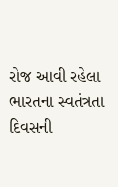રોજ આવી રહેલા ભારતના સ્વતંત્રતા દિવસની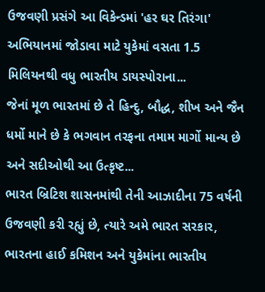ઉજવણી પ્રસંગે આ વિકેન્ડમાં 'હર ઘર તિરંગા' અભિયાનમાં જોડાવા માટે યુકેમાં વસતા 1.5 મિલિયનથી વધુ ભારતીય ડાયસ્પોરાના...
જેનાં મૂળ ભારતમાં છે તે હિન્દુ, બૌદ્ધ, શીખ અને જૈન ધર્મો માને છે કે ભગવાન તરફના તમામ માર્ગો માન્ય છે અને સદીઓથી આ ઉત્કૃષ્ટ...
ભારત બ્રિટિશ શાસનમાંથી તેની આઝાદીના 75 વર્ષની ઉજવણી કરી રહ્યું છે, ત્યારે અમે ભારત સરકાર, ભારતના હાઈ કમિશન અને યુકેમાંના ભારતીય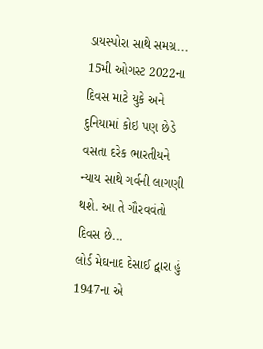ડાયસ્પોરા સાથે સમગ્ર...
15મી ઓગસ્ટ 2022ના દિવસ માટે યુકે અને દુનિયામાં કોઇ પણ છેડે વસતા દરેક ભારતીયને ન્યાય સાથે ગર્વની લાગણી થશે. આ તે ગૌરવવંતો દિવસ છે...
લોર્ડ મેઘનાદ દેસાઈ દ્વારા હું 1947ના એ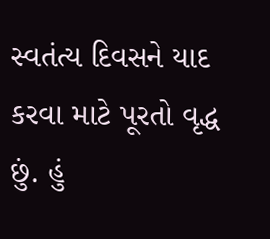સ્વતંત્ય દિવસને યાદ કરવા માટે પૂરતો વૃદ્ધ છું. હું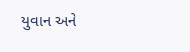યુવાન અને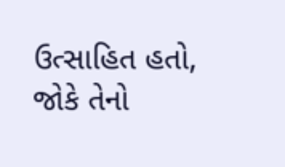ઉત્સાહિત હતો, જોકે તેનો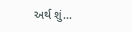અર્થ શું...